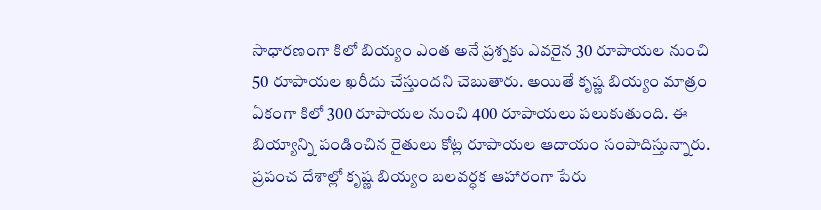సాధారణంగా కిలో బియ్యం ఎంత అనే ప్రశ్నకు ఎవరైన 30 రూపాయల నుంచి 50 రూపాయల ఖరీదు చేస్తుందని చెబుతారు. అయితే కృష్ణ బియ్యం మాత్రం ఏకంగా కిలో 300 రూపాయల నుంచి 400 రూపాయలు పలుకుతుంది. ఈ బియ్యాన్ని పండించిన రైతులు కోట్ల రూపాయల ఆదాయం సంపాదిస్తున్నారు. ప్రపంచ దేశాల్లో కృష్ణ బియ్యం బలవర్ధక ఆహారంగా పేరు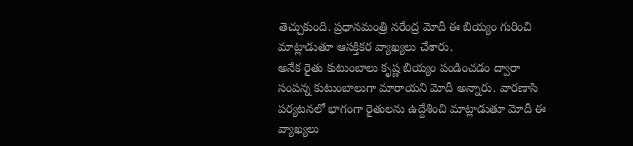తెచ్చుకుంది. ప్రధానమంత్రి నరేంద్ర మోదీ ఈ బియ్యం గురించి మాట్లాడుతూ ఆసక్తికర వ్యాఖ్యలు చేశారు.
అనేక రైతు కుటుంబాలు కృష్ణ బియ్యం పండించడం ద్వారా సంపన్న కుటుంబాలుగా మారాయని మోదీ అన్నారు. వారణాసి పర్యటనలో భాగంగా రైతులను ఉద్దేశించి మాట్లాడుతూ మోదీ ఈ వ్యాఖ్యలు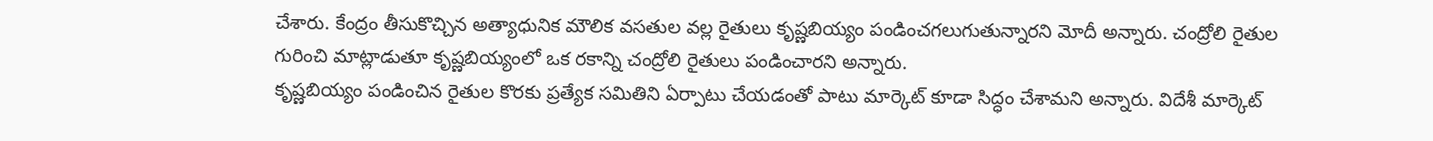చేశారు. కేంద్రం తీసుకొచ్చిన అత్యాధునిక మౌలిక వసతుల వల్ల రైతులు కృష్ణబియ్యం పండించగలుగుతున్నారని మోదీ అన్నారు. చంద్రోలి రైతుల గురించి మాట్లాడుతూ కృష్ణబియ్యంలో ఒక రకాన్ని చంద్రోలి రైతులు పండించారని అన్నారు.
కృష్ణబియ్యం పండించిన రైతుల కొరకు ప్రత్యేక సమితిని ఏర్పాటు చేయడంతో పాటు మార్కెట్ కూడా సిద్ధం చేశామని అన్నారు. విదేశీ మార్కెట్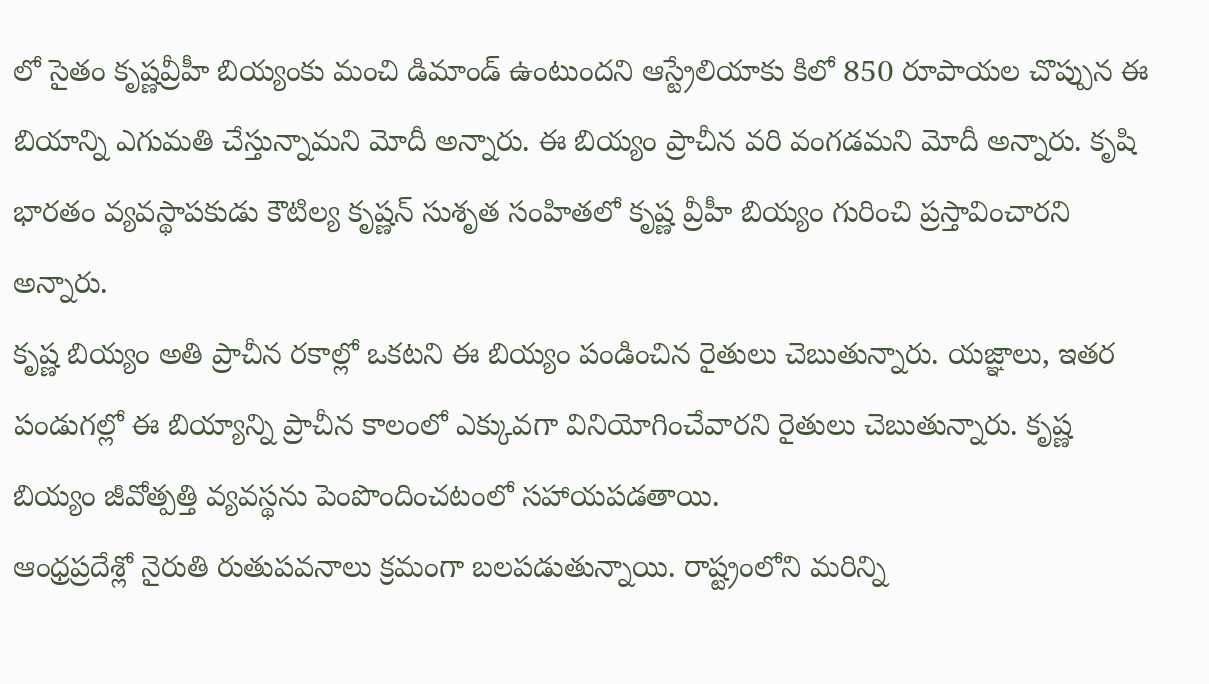లో సైతం కృష్ణవ్రీహీ బియ్యంకు మంచి డిమాండ్ ఉంటుందని ఆస్ట్రేలియాకు కిలో 850 రూపాయల చొప్పున ఈ బియాన్ని ఎగుమతి చేస్తున్నామని మోదీ అన్నారు. ఈ బియ్యం ప్రాచీన వరి వంగడమని మోదీ అన్నారు. కృషి భారతం వ్యవస్థాపకుడు కౌటిల్య కృష్ణన్ సుశృత సంహితలో కృష్ణ వ్రీహీ బియ్యం గురించి ప్రస్తావించారని అన్నారు.
కృష్ణ బియ్యం అతి ప్రాచీన రకాల్లో ఒకటని ఈ బియ్యం పండించిన రైతులు చెబుతున్నారు. యజ్ఞాలు, ఇతర పండుగల్లో ఈ బియ్యాన్ని ప్రాచీన కాలంలో ఎక్కువగా వినియోగించేవారని రైతులు చెబుతున్నారు. కృష్ణ బియ్యం జీవోత్పత్తి వ్యవస్థను పెంపొందించటంలో సహాయపడతాయి.
ఆంధ్రప్రదేశ్లో నైరుతి రుతుపవనాలు క్రమంగా బలపడుతున్నాయి. రాష్ట్రంలోని మరిన్ని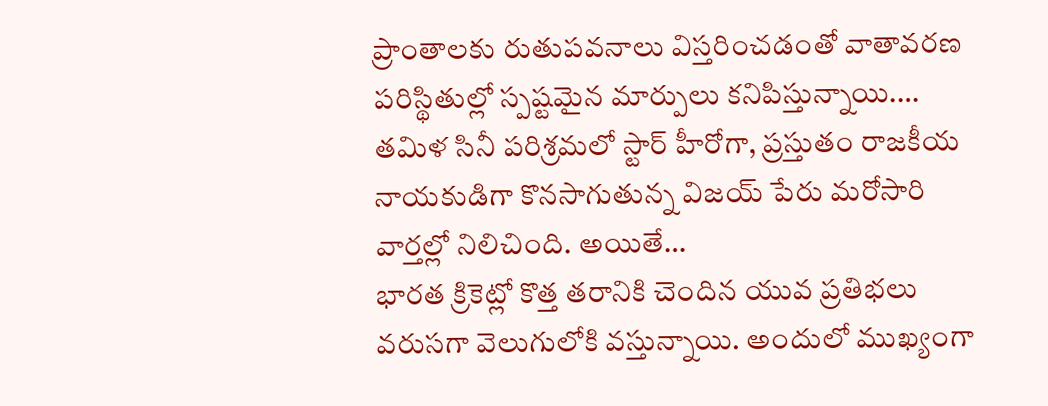ప్రాంతాలకు రుతుపవనాలు విస్తరించడంతో వాతావరణ పరిస్థితుల్లో స్పష్టమైన మార్పులు కనిపిస్తున్నాయి.…
తమిళ సినీ పరిశ్రమలో స్టార్ హీరోగా, ప్రస్తుతం రాజకీయ నాయకుడిగా కొనసాగుతున్న విజయ్ పేరు మరోసారి వార్తల్లో నిలిచింది. అయితే…
భారత క్రికెట్లో కొత్త తరానికి చెందిన యువ ప్రతిభలు వరుసగా వెలుగులోకి వస్తున్నాయి. అందులో ముఖ్యంగా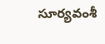సూర్యవంశీ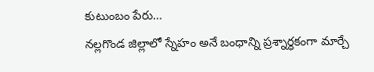కుటుంబం పేరు…
నల్లగొండ జిల్లాలో స్నేహం అనే బంధాన్ని ప్రశ్నార్థకంగా మార్చే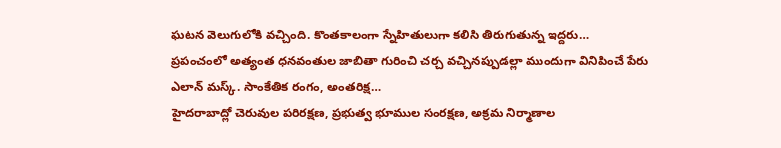ఘటన వెలుగులోకి వచ్చింది. కొంతకాలంగా స్నేహితులుగా కలిసి తిరుగుతున్న ఇద్దరు…
ప్రపంచంలో అత్యంత ధనవంతుల జాబితా గురించి చర్చ వచ్చినప్పుడల్లా ముందుగా వినిపించే పేరు ఎలాన్ మస్క్. సాంకేతిక రంగం, అంతరిక్ష…
హైదరాబాద్లో చెరువుల పరిరక్షణ, ప్రభుత్వ భూముల సంరక్షణ, అక్రమ నిర్మాణాల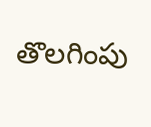తొలగింపు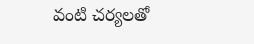వంటి చర్యలతో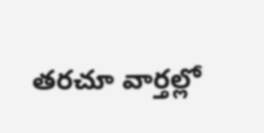తరచూ వార్తల్లో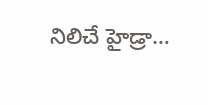నిలిచే హైడ్రా…